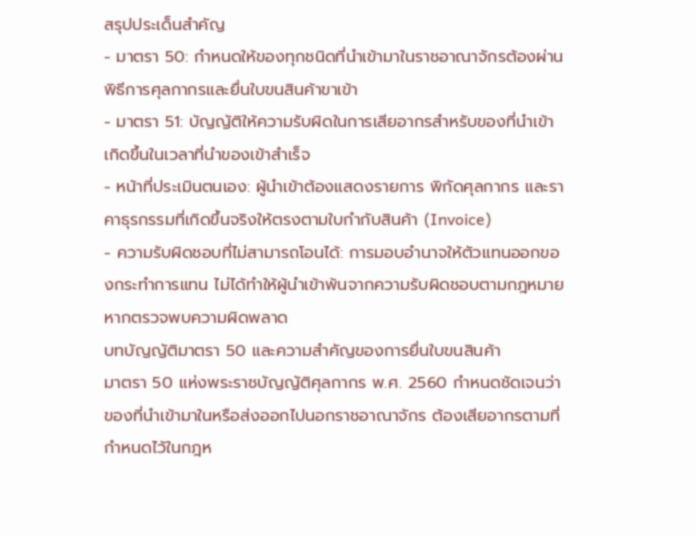สรุปประเด็นสำคัญ
- มาตรา 50: กำหนดให้ของทุกชนิดที่นำเข้ามาในราชอาณาจักรต้องผ่านพิธีการศุลกากรและยื่นใบขนสินค้าขาเข้า
- มาตรา 51: บัญญัติให้ความรับผิดในการเสียอากรสำหรับของที่นำเข้าเกิดขึ้นในเวลาที่นำของเข้าสำเร็จ
- หน้าที่ประเมินตนเอง: ผู้นำเข้าต้องแสดงรายการ พิกัดศุลกากร และราคาธุรกรรมที่เกิดขึ้นจริงให้ตรงตามใบกำกับสินค้า (Invoice)
- ความรับผิดชอบที่ไม่สามารถโอนได้: การมอบอำนาจให้ตัวแทนออกของกระทำการแทน ไม่ได้ทำให้ผู้นำเข้าพ้นจากความรับผิดชอบตามกฎหมายหากตรวจพบความผิดพลาด
บทบัญญัติมาตรา 50 และความสำคัญของการยื่นใบขนสินค้า
มาตรา 50 แห่งพระราชบัญญัติศุลกากร พ.ศ. 2560 กำหนดชัดเจนว่า ของที่นำเข้ามาในหรือส่งออกไปนอกราชอาณาจักร ต้องเสียอากรตามที่กำหนดไว้ในกฎห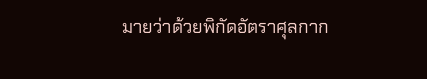มายว่าด้วยพิกัดอัตราศุลกาก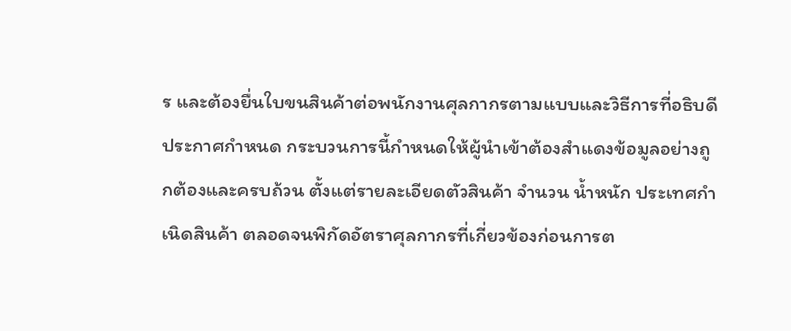ร และต้องยื่นใบขนสินค้าต่อพนักงานศุลกากรตามแบบและวิธีการที่อธิบดีประกาศกำหนด กระบวนการนี้กำหนดให้ผู้นำเข้าต้องสำแดงข้อมูลอย่างถูกต้องและครบถ้วน ตั้งแต่รายละเอียดตัวสินค้า จำนวน น้ำหนัก ประเทศกำเนิดสินค้า ตลอดจนพิกัดอัตราศุลกากรที่เกี่ยวข้องก่อนการต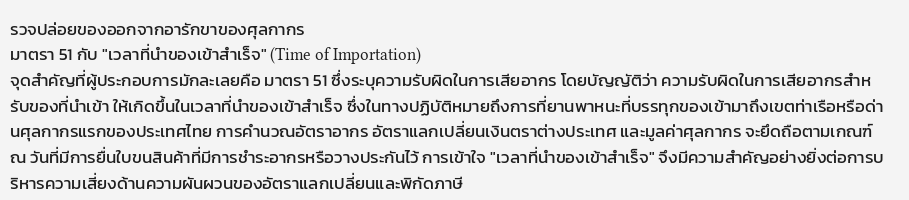รวจปล่อยของออกจากอารักขาของศุลกากร
มาตรา 51 กับ "เวลาที่นำของเข้าสำเร็จ" (Time of Importation)
จุดสำคัญที่ผู้ประกอบการมักละเลยคือ มาตรา 51 ซึ่งระบุความรับผิดในการเสียอากร โดยบัญญัติว่า ความรับผิดในการเสียอากรสำหรับของที่นำเข้า ให้เกิดขึ้นในเวลาที่นำของเข้าสำเร็จ ซึ่งในทางปฏิบัติหมายถึงการที่ยานพาหนะที่บรรทุกของเข้ามาถึงเขตท่าเรือหรือด่านศุลกากรแรกของประเทศไทย การคำนวณอัตราอากร อัตราแลกเปลี่ยนเงินตราต่างประเทศ และมูลค่าศุลกากร จะยึดถือตามเกณฑ์ ณ วันที่มีการยื่นใบขนสินค้าที่มีการชำระอากรหรือวางประกันไว้ การเข้าใจ "เวลาที่นำของเข้าสำเร็จ" จึงมีความสำคัญอย่างยิ่งต่อการบริหารความเสี่ยงด้านความผันผวนของอัตราแลกเปลี่ยนและพิกัดภาษี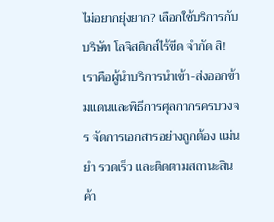ไม่อยากยุ่งยาก? เลือกใช้บริการกับ บริษัท โลจิสติกส์ไร้ขีด จำกัด สิ!
เราคือผู้นำบริการนำเข้า-ส่งออกข้ามแดนและพิธีการศุลกากรครบวงจร จัดการเอกสารอย่างถูกต้อง แม่นยำ รวดเร็ว และติดตามสถานะสินค้า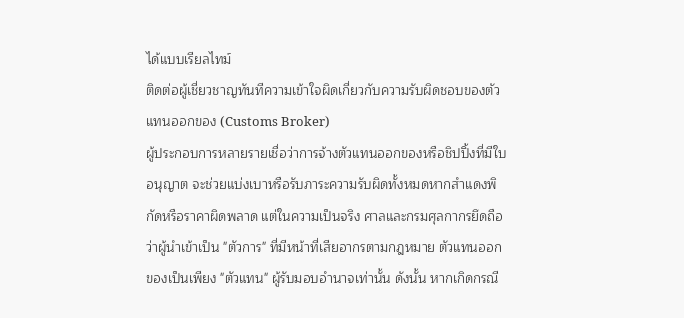ได้แบบเรียลไทม์
ติดต่อผู้เชี่ยวชาญทันทีความเข้าใจผิดเกี่ยวกับความรับผิดชอบของตัวแทนออกของ (Customs Broker)
ผู้ประกอบการหลายรายเชื่อว่าการจ้างตัวแทนออกของหรือชิปปิ้งที่มีใบอนุญาต จะช่วยแบ่งเบาหรือรับภาระความรับผิดทั้งหมดหากสำแดงพิกัดหรือราคาผิดพลาด แต่ในความเป็นจริง ศาลและกรมศุลกากรยึดถือว่าผู้นำเข้าเป็น "ตัวการ" ที่มีหน้าที่เสียอากรตามกฎหมาย ตัวแทนออกของเป็นเพียง "ตัวแทน" ผู้รับมอบอำนาจเท่านั้น ดังนั้น หากเกิดกรณี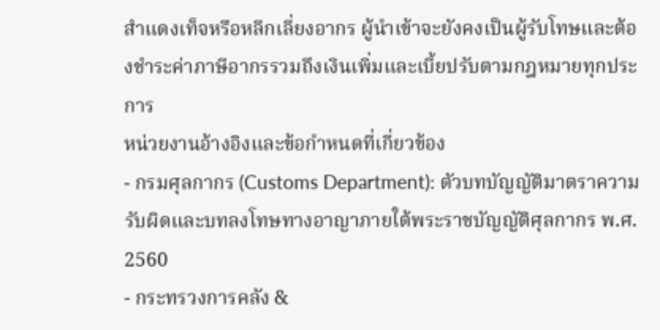สำแดงเท็จหรือหลีกเลี่ยงอากร ผู้นำเข้าจะยังคงเป็นผู้รับโทษและต้องชำระค่าภาษีอากรรวมถึงเงินเพิ่มและเบี้ยปรับตามกฎหมายทุกประการ
หน่วยงานอ้างอิงและข้อกำหนดที่เกี่ยวข้อง
- กรมศุลกากร (Customs Department): ตัวบทบัญญัติมาตราความรับผิดและบทลงโทษทางอาญาภายใต้พระราชบัญญัติศุลกากร พ.ศ. 2560
- กระทรวงการคลัง &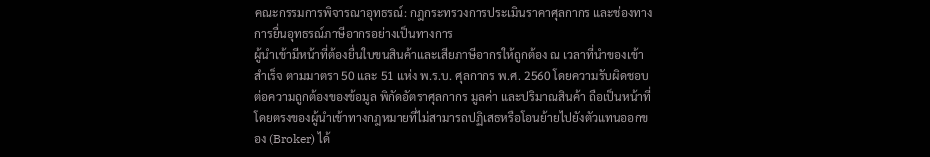คณะกรรมการพิจารณาอุทธรณ์: กฎกระทรวงการประเมินราคาศุลกากร และช่องทางการยื่นอุทธรณ์ภาษีอากรอย่างเป็นทางการ
ผู้นำเข้ามีหน้าที่ต้องยื่นใบขนสินค้าและเสียภาษีอากรให้ถูกต้อง ณ เวลาที่นำของเข้าสำเร็จ ตามมาตรา 50 และ 51 แห่ง พ.ร.บ. ศุลกากร พ.ศ. 2560 โดยความรับผิดชอบต่อความถูกต้องของข้อมูล พิกัดอัตราศุลกากร มูลค่า และปริมาณสินค้า ถือเป็นหน้าที่โดยตรงของผู้นำเข้าทางกฎหมายที่ไม่สามารถปฏิเสธหรือโอนย้ายไปยังตัวแทนออกของ (Broker) ได้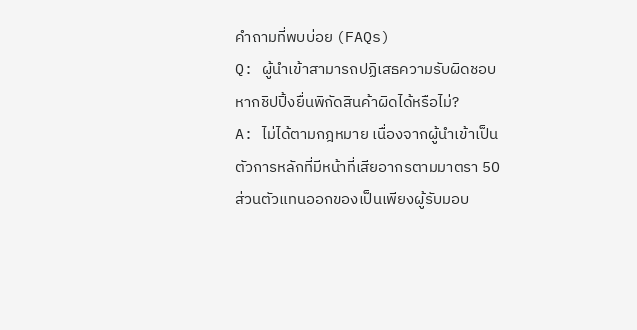คำถามที่พบบ่อย (FAQs)
Q: ผู้นำเข้าสามารถปฏิเสธความรับผิดชอบหากชิปปิ้งยื่นพิกัดสินค้าผิดได้หรือไม่?
A: ไม่ได้ตามกฎหมาย เนื่องจากผู้นำเข้าเป็นตัวการหลักที่มีหน้าที่เสียอากรตามมาตรา 50 ส่วนตัวแทนออกของเป็นเพียงผู้รับมอบ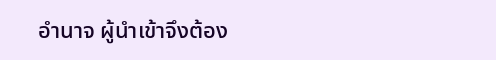อำนาจ ผู้นำเข้าจึงต้อง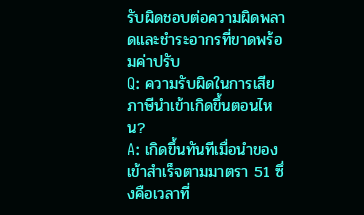รับผิดชอบต่อความผิดพลาดและชำระอากรที่ขาดพร้อมค่าปรับ
Q: ความรับผิดในการเสียภาษีนำเข้าเกิดขึ้นตอนไหน?
A: เกิดขึ้นทันทีเมื่อนำของเข้าสำเร็จตามมาตรา 51 ซึ่งคือเวลาที่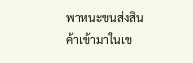พาหนะขนส่งสินค้าเข้ามาในเข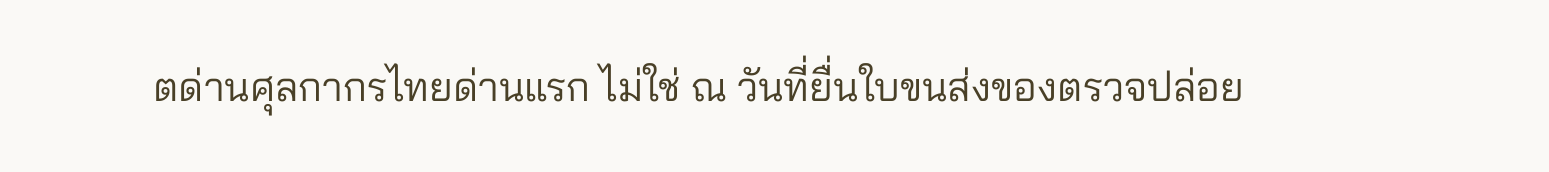ตด่านศุลกากรไทยด่านแรก ไม่ใช่ ณ วันที่ยื่นใบขนส่งของตรวจปล่อย